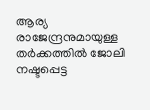ആര്യ രാജേന്ദ്രനുമായുള്ള തര്‍ക്കത്തിൽ ജോലി നഷ്ടപ്പെട്ട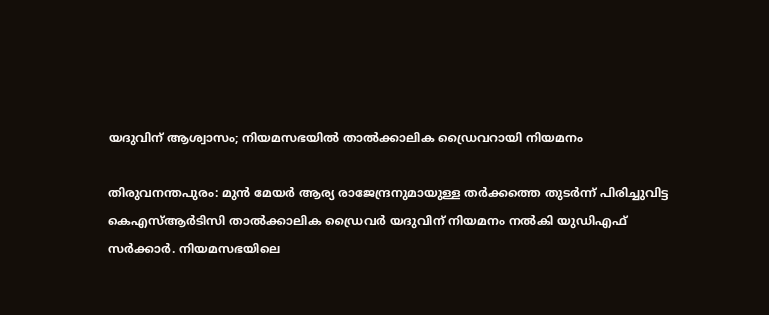യദുവിന് ആശ്വാസം; നിയമസഭയിൽ താൽക്കാലിക ഡ്രൈവറായി നിയമനം

തിരുവനന്തപുരം: മുന്‍ മേയര്‍ ആര്യ രാജേന്ദ്രനുമായുള്ള തര്‍ക്കത്തെ തുടര്‍ന്ന് പിരിച്ചുവിട്ട കെഎസ്ആര്‍ടിസി താല്‍ക്കാലിക ഡ്രൈവർ യദുവിന് നിയമനം നല്‍കി യുഡിഎഫ് സര്‍ക്കാര്‍. നിയമസഭയിലെ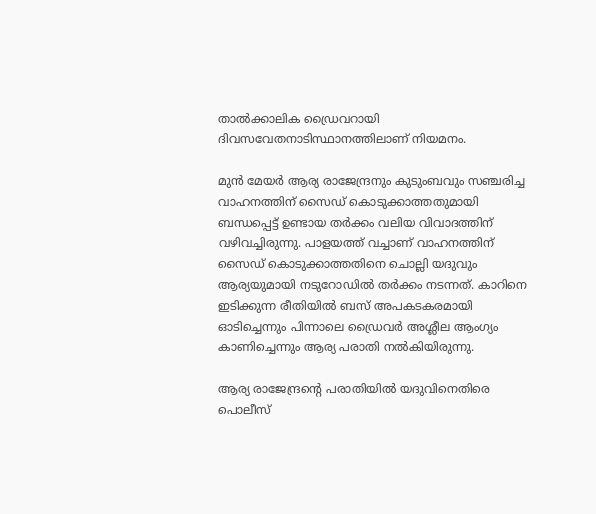താൽക്കാലിക ഡ്രൈവറായി ദിവസവേതനാടിസ്ഥാനത്തിലാണ് നിയമനം.

മുൻ മേയ‌‌ർ ആര്യ രാജേന്ദ്രനും കുടുംബവും സഞ്ചരിച്ച വാഹനത്തിന് സൈഡ് കൊടുക്കാത്തതുമായി ബന്ധപ്പെട്ട് ഉണ്ടായ തർക്കം വലിയ വിവാദത്തിന് വഴിവച്ചിരുന്നു. പാളയത്ത് വച്ചാണ് വാഹനത്തിന് സൈഡ് കൊടുക്കാത്തതിനെ ചൊല്ലി യദുവും ആര്യയുമായി നടുറോഡിൽ തർക്കം നടന്നത്. കാറിനെ ഇടിക്കുന്ന രീതിയില്‍ ബസ് അപകടകരമായി ഓടിച്ചെന്നും പിന്നാലെ ഡ്രൈവര്‍ അശ്ലീല ആംഗ്യം കാണിച്ചെന്നും ആര്യ പരാതി നൽകിയിരുന്നു.

ആര്യ രാജേന്ദ്രന്റെ പരാതിയില്‍ യദുവിനെതിരെ പൊലീസ്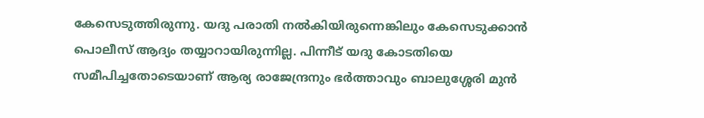കേസെടുത്തിരുന്നു. യദു പരാതി നല്‍കിയിരുന്നെങ്കിലും കേസെടുക്കാന്‍ പൊലീസ് ആദ്യം തയ്യാറായിരുന്നില്ല. പിന്നീട് യദു കോടതിയെ സമീപിച്ചതോടെയാണ് ആര്യ രാജേന്ദ്രനും ഭര്‍ത്താവും ബാലുശ്ശേരി മുൻ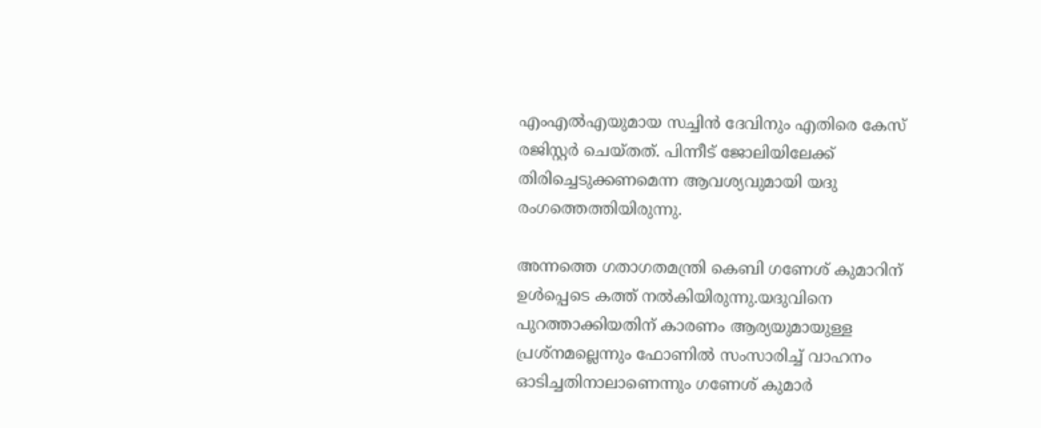എംഎൽഎയുമായ സച്ചിൻ ദേവിനും എതിരെ കേസ് രജിസ്റ്റർ ചെയ്തത്. പിന്നീട് ജോലിയിലേക്ക് തിരിച്ചെടുക്കണമെന്ന ആവശ്യവുമായി യദു രംഗത്തെത്തിയിരുന്നു.

അന്നത്തെ ഗതാഗതമന്ത്രി കെബി ഗണേശ് കുമാറിന് ഉള്‍പ്പെടെ കത്ത് നല്‍കിയിരുന്നു.യദുവിനെ പുറത്താക്കിയതിന് കാരണം ആര്യയുമായുള്ള പ്രശ്നമല്ലെന്നും ഫോണിൽ സംസാരിച്ച് വാഹനം ഓടിച്ചതിനാലാണെന്നും ഗണേശ് കുമാർ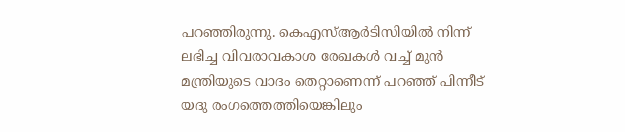പറഞ്ഞിരുന്നു. കെഎസ്ആർടിസിയിൽ നിന്ന് ലഭിച്ച വിവരാവകാശ രേഖകൾ വച്ച് മുൻ മന്ത്രിയുടെ വാദം തെറ്റാണെന്ന് പറഞ്ഞ് പിന്നീട് യദു രംഗത്തെത്തിയെങ്കിലും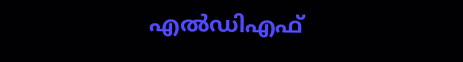എൽഡിഎഫ്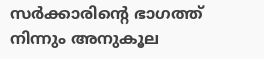സർക്കാരിന്റെ ഭാഗത്ത് നിന്നും അനുകൂല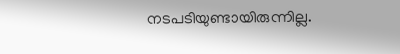നടപടിയുണ്ടായിരുന്നില്ല.